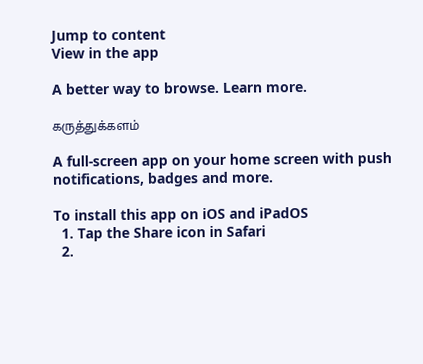Jump to content
View in the app

A better way to browse. Learn more.

கருத்துக்களம்

A full-screen app on your home screen with push notifications, badges and more.

To install this app on iOS and iPadOS
  1. Tap the Share icon in Safari
  2.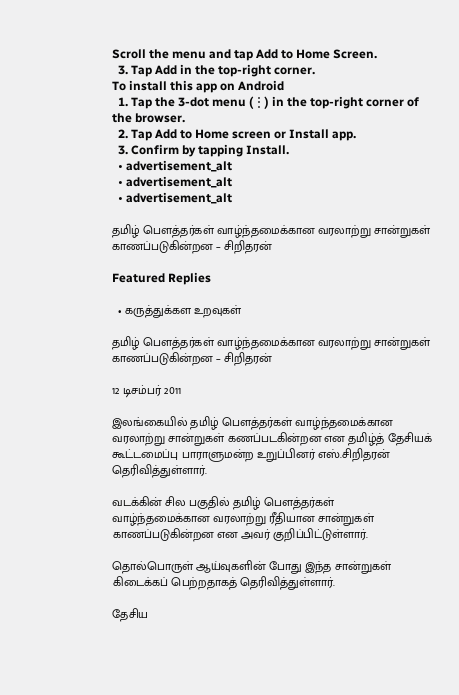Scroll the menu and tap Add to Home Screen.
  3. Tap Add in the top-right corner.
To install this app on Android
  1. Tap the 3-dot menu (⋮) in the top-right corner of the browser.
  2. Tap Add to Home screen or Install app.
  3. Confirm by tapping Install.
  • advertisement_alt
  • advertisement_alt
  • advertisement_alt

தமிழ் பௌத்தர்கள் வாழ்ந்தமைக்கான வரலாற்று சான்றுகள் காணப்படுகின்றன – சிறிதரன்

Featured Replies

  • கருத்துக்கள உறவுகள்

தமிழ் பௌத்தர்கள் வாழ்ந்தமைக்கான வரலாற்று சான்றுகள் காணப்படுகின்றன – சிறிதரன்

12 டிசம்பர் 2011

இலங்கையில் தமிழ் பௌத்தர்கள் வாழ்ந்தமைக்கான வரலாற்று சான்றுகள் கணப்படகின்றன என தமிழ்த் தேசியக் கூட்டமைப்பு பாராளுமன்ற உறுப்பினர் எஸ்.சிறிதரன் தெரிவித்துள்ளார்.

வடக்கின் சில பகுதில் தமிழ் பௌத்தர்கள் வாழ்ந்தமைக்கான வரலாற்று ரீதியான சான்றுகள் காணப்படுகின்றன என அவர் குறிப்பிட்டுள்ளார்.

தொல்பொருள் ஆய்வுகளின் போது இந்த சான்றுகள் கிடைக்கப் பெற்றதாகத் தெரிவித்துள்ளார்.

தேசிய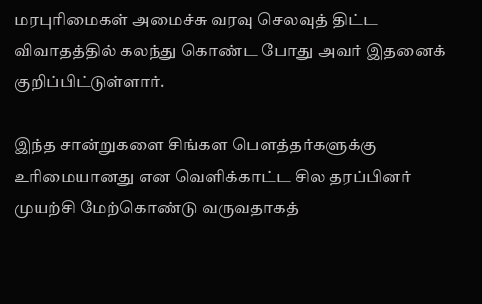மரபுரிமைகள் அமைச்சு வரவு செலவுத் திட்ட விவாதத்தில் கலந்து கொண்ட போது அவர் இதனைக் குறிப்பிட்டுள்ளார்.

இந்த சான்றுகளை சிங்கள பௌத்தர்களுக்கு உரிமையானது என வெளிக்காட்ட சில தரப்பினர் முயற்சி மேற்கொண்டு வருவதாகத்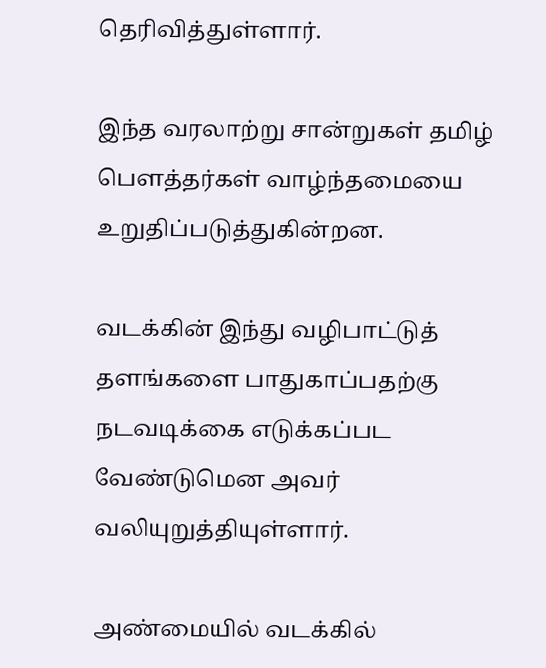தெரிவித்துள்ளார்.

இந்த வரலாற்று சான்றுகள் தமிழ் பௌத்தர்கள் வாழ்ந்தமையை உறுதிப்படுத்துகின்றன.

வடக்கின் இந்து வழிபாட்டுத் தளங்களை பாதுகாப்பதற்கு நடவடிக்கை எடுக்கப்பட வேண்டுமென அவர் வலியுறுத்தியுள்ளார்.

அண்மையில் வடக்கில்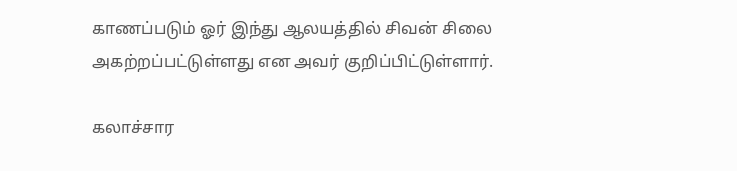காணப்படும் ஓர் இந்து ஆலயத்தில் சிவன் சிலை அகற்றப்பட்டுள்ளது என அவர் குறிப்பிட்டுள்ளார்.

கலாச்சார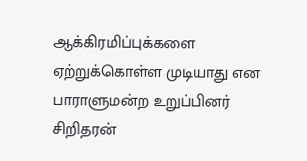ஆக்கிரமிப்புக்களை ஏற்றுக்கொள்ள முடியாது என பாராளுமன்ற உறுப்பினர் சிறிதரன்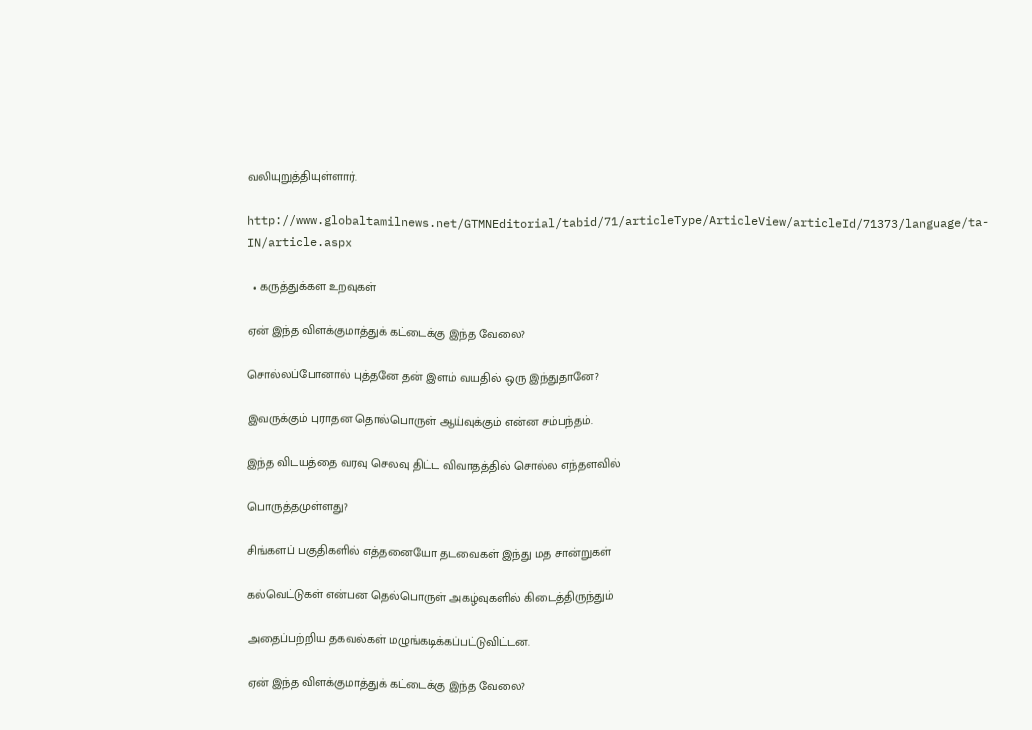வலியுறுத்தியுள்ளார்.

http://www.globaltamilnews.net/GTMNEditorial/tabid/71/articleType/ArticleView/articleId/71373/language/ta-IN/article.aspx

  • கருத்துக்கள உறவுகள்

ஏன் இந்த விளக்குமாத்துக் கட்டைக்கு இந்த வேலை?

சொல்லப்போனால் புத்தனே தன் இளம் வயதில் ஒரு இந்துதானே?

இவருக்கும் புராதன தொல்பொருள் ஆய்வுக்கும் என்ன சம்பந்தம்.

இந்த விடயத்தை வரவு செலவு திட்ட விவாதத்தில் சொல்ல எந்தளவில்

பொருத்தமுள்ளது?

சிங்களப் பகுதிகளில் எத்தனையோ தடவைகள் இந்து மத சான்றுகள்

கல்வெட்டுகள் என்பன தெல்பொருள் அகழ்வுகளில் கிடைத்திருந்தும்

அதைப்பற்றிய தகவல்கள் மழுங்கடிக்கப்பட்டுவிட்டன.

ஏன் இந்த விளக்குமாத்துக் கட்டைக்கு இந்த வேலை?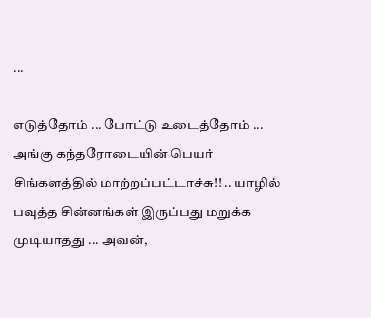...

எடுத்தோம் ... போட்டு உடைத்தோம் ... அங்கு கந்தரோடையின் பெயர் சிங்களத்தில் மாற்றப்பட்டாச்சு!! .. யாழில் பவுத்த சின்னங்கள் இருப்பது மறுக்க முடியாதது ... அவன்,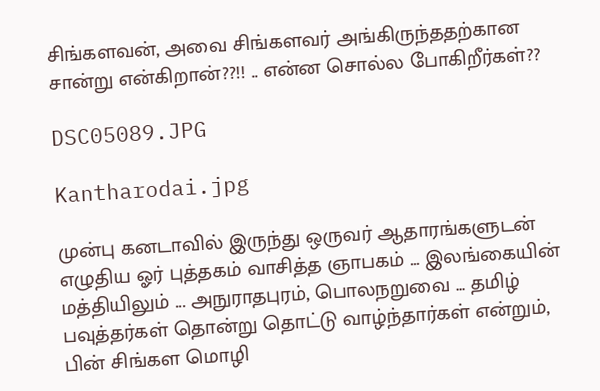சிங்களவன், அவை சிங்களவர் அங்கிருந்ததற்கான சான்று என்கிறான்??!! .. என்ன சொல்ல போகிறீர்கள்??

DSC05089.JPG

Kantharodai.jpg

முன்பு கனடாவில் இருந்து ஒருவர் ஆதாரங்களுடன் எழுதிய ஓர் புத்தகம் வாசித்த ஞாபகம் ... இலங்கையின் மத்தியிலும் ... அநுராதபுரம், பொலநறுவை ... தமிழ் பவுத்தர்கள் தொன்று தொட்டு வாழ்ந்தார்கள் என்றும், பின் சிங்கள மொழி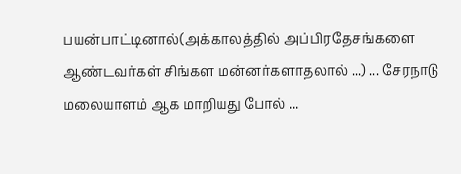பயன்பாட்டினால்(அக்காலத்தில் அப்பிரதேசங்களை ஆண்டவர்கள் சிங்கள மன்னர்களாதலால் ...) ... சேரநாடு மலையாளம் ஆக மாறியது போல் ...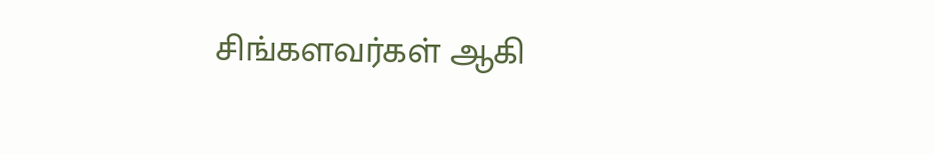சிங்களவர்கள் ஆகி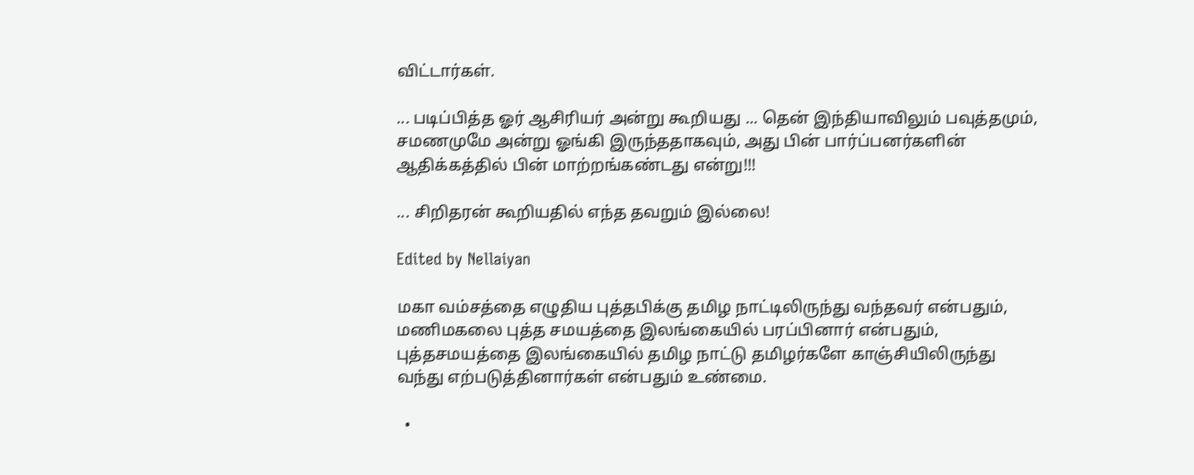விட்டார்கள்.

... படிப்பித்த ஓர் ஆசிரியர் அன்று கூறியது ... தென் இந்தியாவிலும் பவுத்தமும், சமணமுமே அன்று ஓங்கி இருந்ததாகவும், அது பின் பார்ப்பனர்களின் ஆதிக்கத்தில் பின் மாற்றங்கண்டது என்று!!!

... சிறிதரன் கூறியதில் எந்த தவறும் இல்லை!

Edited by Nellaiyan

மகா வம்சத்தை எழுதிய புத்தபிக்கு தமிழ நாட்டிலிருந்து வந்தவர் என்பதும், மணிமகலை புத்த சமயத்தை இலங்கையில் பரப்பினார் என்பதும், புத்தசமயத்தை இலங்கையில் தமிழ நாட்டு தமிழர்களே காஞ்சியிலிருந்து வந்து எற்படுத்தினார்கள் என்பதும் உண்மை.

  •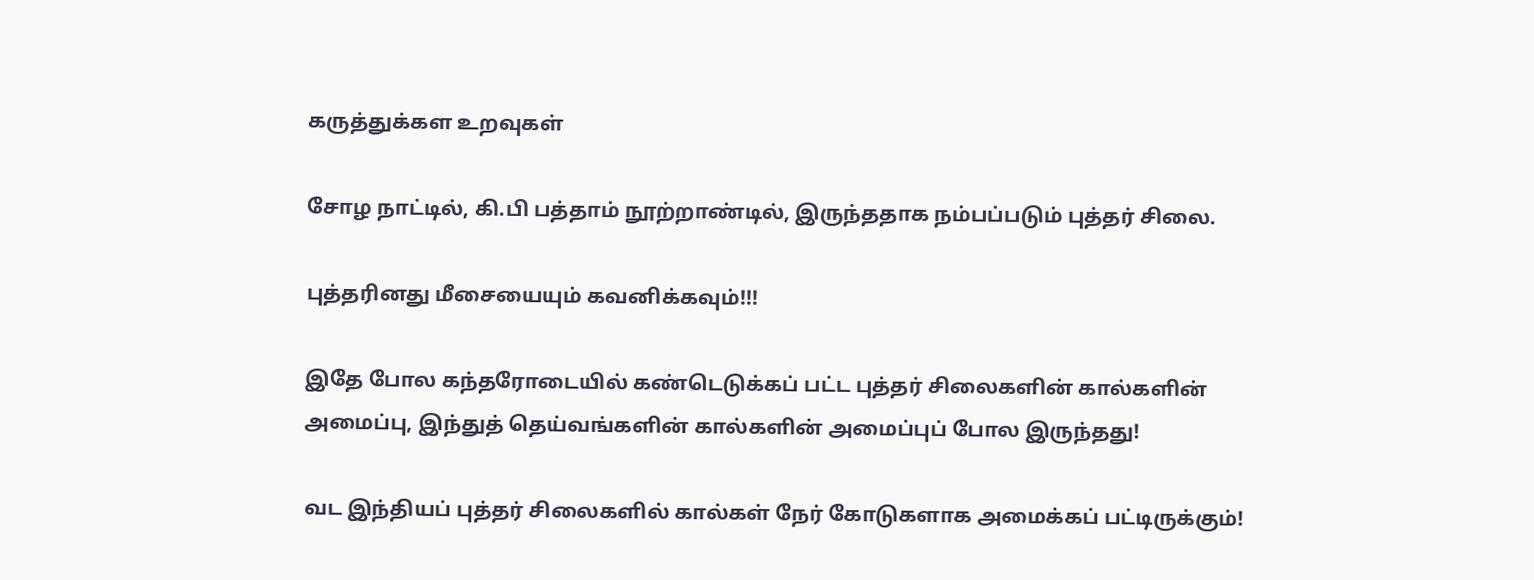கருத்துக்கள உறவுகள்

சோழ நாட்டில், கி.பி பத்தாம் நூற்றாண்டில், இருந்ததாக நம்பப்படும் புத்தர் சிலை.

புத்தரினது மீசையையும் கவனிக்கவும்!!!

இதே போல கந்தரோடையில் கண்டெடுக்கப் பட்ட புத்தர் சிலைகளின் கால்களின் அமைப்பு, இந்துத் தெய்வங்களின் கால்களின் அமைப்புப் போல இருந்தது!

வட இந்தியப் புத்தர் சிலைகளில் கால்கள் நேர் கோடுகளாக அமைக்கப் பட்டிருக்கும்!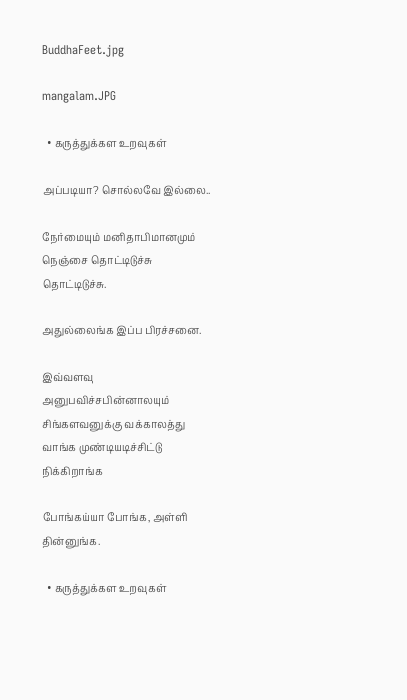BuddhaFeet.jpg

mangalam.JPG

  • கருத்துக்கள உறவுகள்

அப்படியா? சொல்லவே இல்லை..

நேர்மையும் மனிதாபிமானமும் நெஞ்சை தொட்டிடுச்சு தொட்டிடுச்சு.

அதுல்லைங்க இப்ப பிரச்சனை.

இவ்வளவு அனுபவிச்சபின்னாலயும் சிங்களவனுக்கு வக்காலத்து வாங்க முண்டியடிச்சிட்டு நிக்கிறாங்க

போங்கய்யா போங்க, அள்ளி தின்னுங்க.

  • கருத்துக்கள உறவுகள்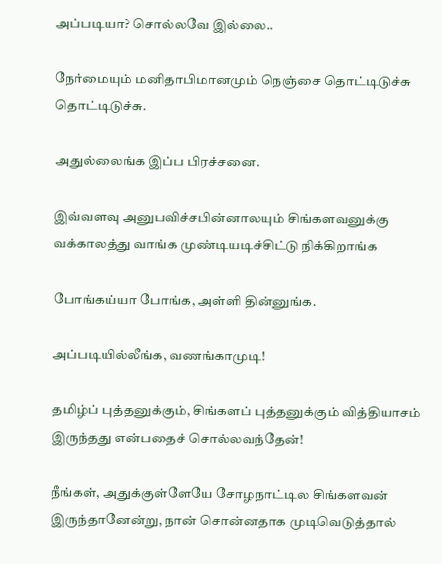அப்படியா? சொல்லவே இல்லை..

நேர்மையும் மனிதாபிமானமும் நெஞ்சை தொட்டிடுச்சு தொட்டிடுச்சு.

அதுல்லைங்க இப்ப பிரச்சனை.

இவ்வளவு அனுபவிச்சபின்னாலயும் சிங்களவனுக்கு வக்காலத்து வாங்க முண்டியடிச்சிட்டு நிக்கிறாங்க

போங்கய்யா போங்க, அள்ளி தின்னுங்க.

அப்படியில்லீங்க, வணங்காமுடி!

தமிழ்ப் புத்தனுக்கும், சிங்களப் புத்தனுக்கும் வித்தியாசம் இருந்தது என்பதைச் சொல்லவந்தேன்!

நீங்கள், அதுக்குள்ளேயே சோழநாட்டில சிங்களவன் இருந்தானேன்று, நான் சொன்னதாக முடிவெடுத்தால்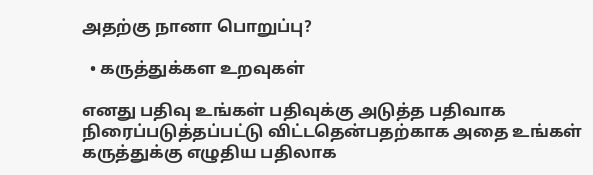அதற்கு நானா பொறுப்பு?

  • கருத்துக்கள உறவுகள்

எனது பதிவு உங்கள் பதிவுக்கு அடுத்த பதிவாக நிரைப்படுத்தப்பட்டு விட்டதென்பதற்காக அதை உங்கள் கருத்துக்கு எழுதிய பதிலாக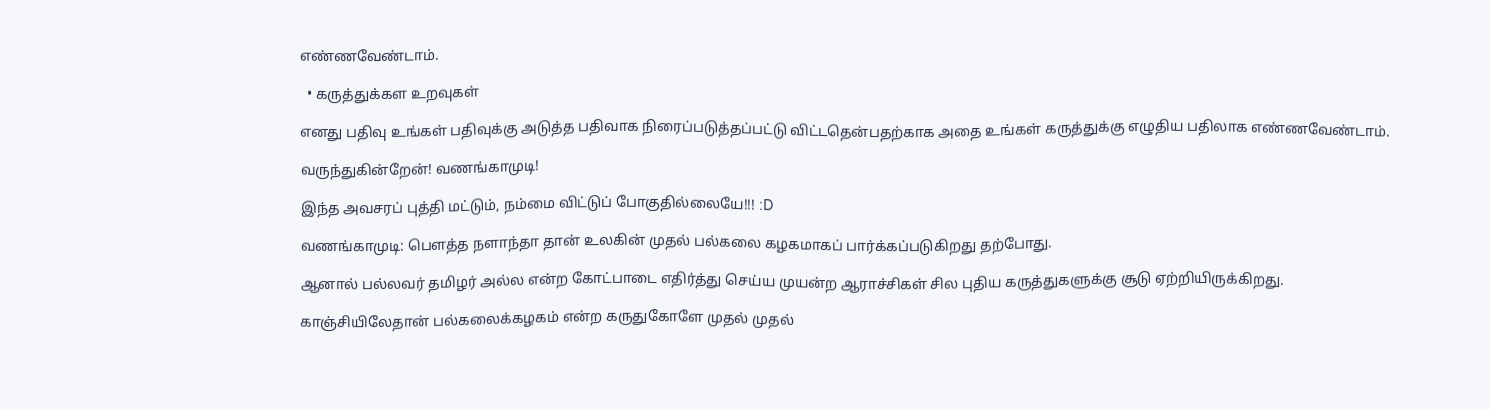எண்ணவேண்டாம்.

  • கருத்துக்கள உறவுகள்

எனது பதிவு உங்கள் பதிவுக்கு அடுத்த பதிவாக நிரைப்படுத்தப்பட்டு விட்டதென்பதற்காக அதை உங்கள் கருத்துக்கு எழுதிய பதிலாக எண்ணவேண்டாம்.

வருந்துகின்றேன்! வணங்காமுடி!

இந்த அவசரப் புத்தி மட்டும், நம்மை விட்டுப் போகுதில்லையே!!! :D

வணங்காமுடி: பௌத்த நளாந்தா தான் உலகின் முதல் பல்கலை கழகமாகப் பார்க்கப்படுகிறது தற்போது.

ஆனால் பல்லவர் தமிழர் அல்ல என்ற கோட்பாடை எதிர்த்து செய்ய முயன்ற ஆராச்சிகள் சில புதிய கருத்துகளுக்கு சூடு ஏற்றியிருக்கிறது.

காஞ்சியிலேதான் பல்கலைக்கழகம் என்ற கருதுகோளே முதல் முதல்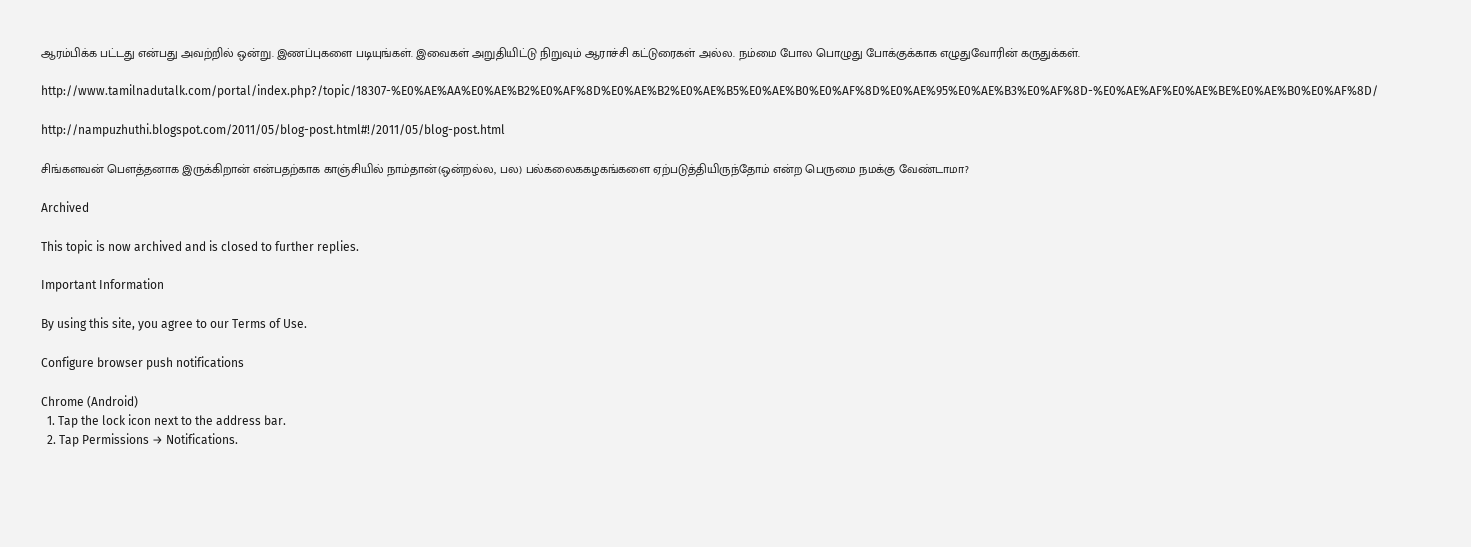ஆரம்பிக்க பட்டது என்பது அவற்றில் ஒன்று. இணப்புகளை படியுங்கள். இவைகள் அறுதியிட்டு நிறுவும் ஆராச்சி கட்டுரைகள் அல்ல. நம்மை போல பொழுது போக்குக்காக எழுதுவோரின் கருதுக்கள்.

http://www.tamilnadutalk.com/portal/index.php?/topic/18307-%E0%AE%AA%E0%AE%B2%E0%AF%8D%E0%AE%B2%E0%AE%B5%E0%AE%B0%E0%AF%8D%E0%AE%95%E0%AE%B3%E0%AF%8D-%E0%AE%AF%E0%AE%BE%E0%AE%B0%E0%AF%8D/

http://nampuzhuthi.blogspot.com/2011/05/blog-post.html#!/2011/05/blog-post.html

சிங்களவன் பௌத்தனாக இருக்கிறான் என்பதற்காக காஞ்சியில் நாம்தான்(ஒன்றல்ல, பல) பல்கலைககழகங்களை ஏற்படுத்தியிருந்தோம் என்ற பெருமை நமக்கு வேண்டாமா?

Archived

This topic is now archived and is closed to further replies.

Important Information

By using this site, you agree to our Terms of Use.

Configure browser push notifications

Chrome (Android)
  1. Tap the lock icon next to the address bar.
  2. Tap Permissions → Notifications.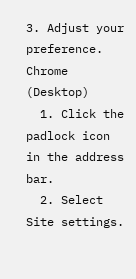3. Adjust your preference.
Chrome (Desktop)
  1. Click the padlock icon in the address bar.
  2. Select Site settings.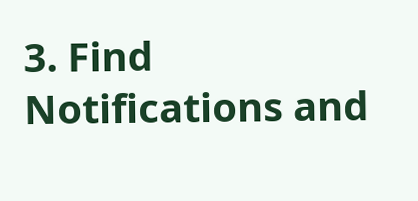3. Find Notifications and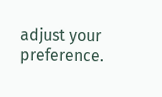adjust your preference.